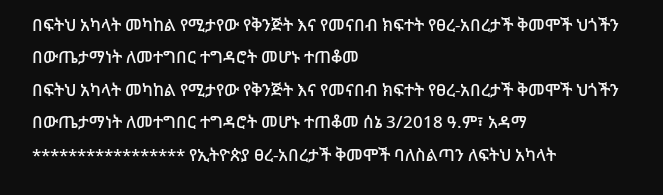በፍትህ አካላት መካከል የሚታየው የቅንጅት እና የመናበብ ክፍተት የፀረ-አበረታች ቅመሞች ህጎችን በውጤታማነት ለመተግበር ተግዳሮት መሆኑ ተጠቆመ
በፍትህ አካላት መካከል የሚታየው የቅንጅት እና የመናበብ ክፍተት የፀረ-አበረታች ቅመሞች ህጎችን በውጤታማነት ለመተግበር ተግዳሮት መሆኑ ተጠቆመ ሰኔ 3/2018 ዓ.ም፣ አዳማ ***************** የኢትዮጵያ ፀረ-አበረታች ቅመሞች ባለስልጣን ለፍትህ አካላት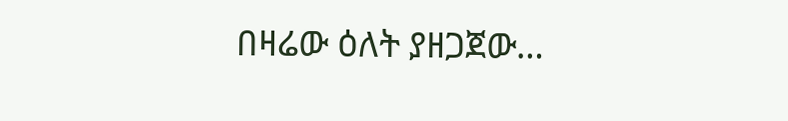በዛሬው ዕለት ያዘጋጀው…